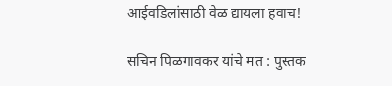आईवडिलांसाठी वेळ द्यायला हवाच!

सचिन पिळगावकर यांचे मत : पुस्तक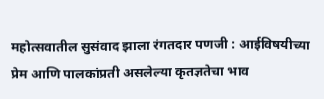महोत्सवातील सुसंवाद झाला रंगतदार पणजी : आईविषयीच्या प्रेम आणि पालकांप्रती असलेल्या कृतज्ञतेचा भाव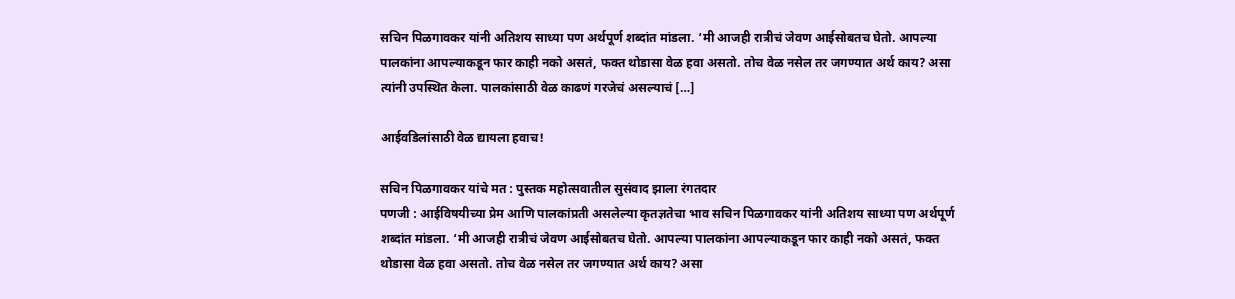सचिन पिळगावकर यांनी अतिशय साध्या पण अर्थपूर्ण शब्दांत मांडला. ‘मी आजही रात्रीचं जेवण आईसोबतच घेतो. आपल्या पालकांना आपल्याकडून फार काही नको असतं, फक्त थोडासा वेळ हवा असतो. तोच वेळ नसेल तर जगण्यात अर्थ काय? असा त्यांनी उपस्थित केला. पालकांसाठी वेळ काढणं गरजेचं असल्याचं […]

आईवडिलांसाठी वेळ द्यायला हवाच!

सचिन पिळगावकर यांचे मत : पुस्तक महोत्सवातील सुसंवाद झाला रंगतदार
पणजी : आईविषयीच्या प्रेम आणि पालकांप्रती असलेल्या कृतज्ञतेचा भाव सचिन पिळगावकर यांनी अतिशय साध्या पण अर्थपूर्ण शब्दांत मांडला. ‘मी आजही रात्रीचं जेवण आईसोबतच घेतो. आपल्या पालकांना आपल्याकडून फार काही नको असतं, फक्त थोडासा वेळ हवा असतो. तोच वेळ नसेल तर जगण्यात अर्थ काय? असा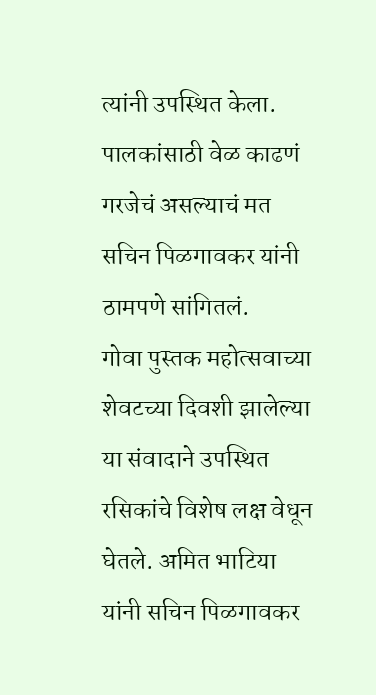त्यांनी उपस्थित केला. पालकांसाठी वेळ काढणं गरजेचं असल्याचं मत सचिन पिळगावकर यांनी ठामपणे सांगितलं.
गोवा पुस्तक महोत्सवाच्या शेवटच्या दिवशी झालेल्या या संवादाने उपस्थित रसिकांचे विशेष लक्ष वेधून घेतले. अमित भाटिया यांनी सचिन पिळगावकर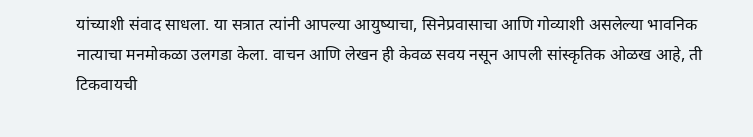यांच्याशी संवाद साधला. या सत्रात त्यांनी आपल्या आयुष्याचा, सिनेप्रवासाचा आणि गोव्याशी असलेल्या भावनिक नात्याचा मनमोकळा उलगडा केला. वाचन आणि लेखन ही केवळ सवय नसून आपली सांस्कृतिक ओळख आहे, ती टिकवायची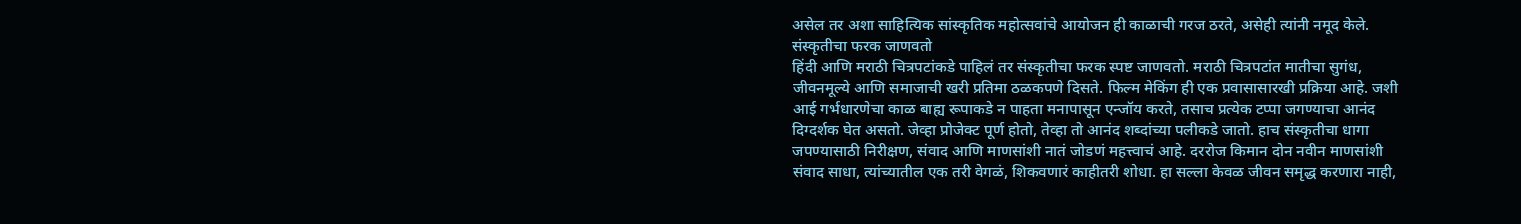असेल तर अशा साहित्यिक सांस्कृतिक महोत्सवांचे आयोजन ही काळाची गरज ठरते, असेही त्यांनी नमूद केले.
संस्कृतीचा फरक जाणवतो
हिंदी आणि मराठी चित्रपटांकडे पाहिलं तर संस्कृतीचा फरक स्पष्ट जाणवतो. मराठी चित्रपटांत मातीचा सुगंध, जीवनमूल्ये आणि समाजाची खरी प्रतिमा ठळकपणे दिसते. फिल्म मेकिंग ही एक प्रवासासारखी प्रक्रिया आहे. जशी आई गर्भधारणेचा काळ बाह्य रूपाकडे न पाहता मनापासून एन्जॉय करते, तसाच प्रत्येक टप्पा जगण्याचा आनंद दिग्दर्शक घेत असतो. जेव्हा प्रोजेक्ट पूर्ण होतो, तेव्हा तो आनंद शब्दांच्या पलीकडे जातो. हाच संस्कृतीचा धागा जपण्यासाठी निरीक्षण, संवाद आणि माणसांशी नातं जोडणं महत्त्वाचं आहे. दररोज किमान दोन नवीन माणसांशी संवाद साधा, त्यांच्यातील एक तरी वेगळं, शिकवणारं काहीतरी शोधा. हा सल्ला केवळ जीवन समृद्ध करणारा नाही,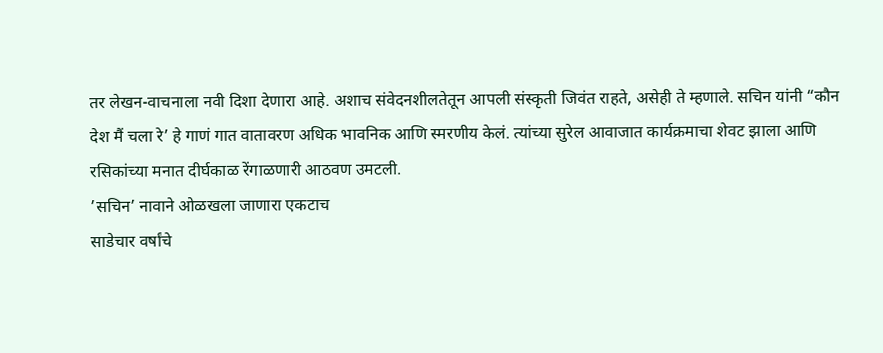तर लेखन-वाचनाला नवी दिशा देणारा आहे. अशाच संवेदनशीलतेतून आपली संस्कृती जिवंत राहते, असेही ते म्हणाले. सचिन यांनी “कौन देश मैं चला रे’ हे गाणं गात वातावरण अधिक भावनिक आणि स्मरणीय केलं. त्यांच्या सुरेल आवाजात कार्यक्रमाचा शेवट झाला आणि रसिकांच्या मनात दीर्घकाळ रेंगाळणारी आठवण उमटली.
’सचिन’ नावाने ओळखला जाणारा एकटाच
साडेचार वर्षांचे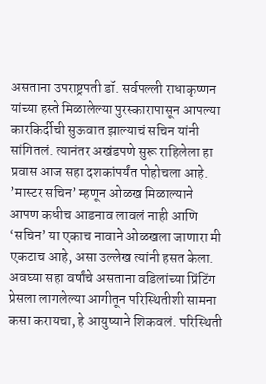असताना उपराष्ट्रपती डॉ. सर्वपल्ली राधाकृष्णन यांच्या हस्ते मिळालेल्या पुरस्कारापासून आपल्या कारकिर्दीची सुऊवात झाल्याचं सचिन यांनी सांगितलं. त्यानंतर अखंडपणे सुरू राहिलेला हा प्रवास आज सहा दशकांपर्यंत पोहोचला आहे. ’मास्टर सचिन’ म्हणून ओळख मिळाल्याने आपण कधीच आडनाव लावलं नाही आणि ‘सचिन’ या एकाच नावाने ओळखला जाणारा मी एकटाच आहे, असा उल्लेख त्यांनी हसत केला. अवघ्या सहा वर्षांचे असताना वडिलांच्या प्रिंटिंग प्रेसला लागलेल्या आगीतून परिस्थितीशी सामना कसा करायचा, हे आयुष्याने शिकवलं. परिस्थिती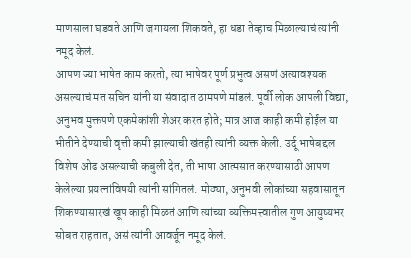माणसाला घडवते आणि जगायला शिकवते, हा धडा तेव्हाच मिळाल्याचं त्यांनी नमूद केलं.
आपण ज्या भाषेत काम करतो, त्या भाषेवर पूर्ण प्रभुत्व असणं अत्यावश्यक असल्याचं मत सचिन यांनी या संवादात ठामपणे मांडलं. पूर्वी लोक आपली विद्या, अनुभव मुक्तपणे एकमेकांशी शेअर करत होते; मात्र आज काही कमी होईल या भीतीने देण्याची वृत्ती कमी झाल्याची खंतही त्यांनी व्यक्त केली. उर्दू भाषेबद्दल विशेष ओढ असल्याची कबुली देत, ती भाषा आत्मसात करण्यासाठी आपण केलेल्या प्रयत्नांविषयी त्यांनी सांगितलं. मोठ्या, अनुभवी लोकांच्या सहवासातून शिकण्यासारखं खूप काही मिळतं आणि त्यांच्या व्यक्तिमत्त्वातील गुण आयुष्यभर सोबत राहतात, असं त्यांनी आवर्जून नमूद केलं.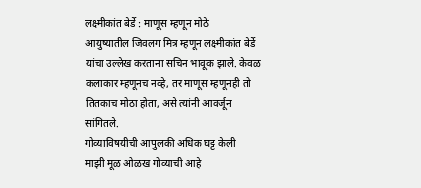लक्ष्मीकांत बेर्डे : माणूस म्हणून मोठे
आयुष्यातील जिवलग मित्र म्हणून लक्ष्मीकांत बेर्डे यांचा उल्लेख करताना सचिन भावूक झाले. केवळ कलाकार म्हणूनच नव्हे, तर माणूस म्हणूनही तो तितकाच मोठा होता, असे त्यांनी आवर्जून सांगितले.
गोव्याविषयीची आपुलकी अधिक घट्ट केली
माझी मूळ ओळख गोव्याची आहे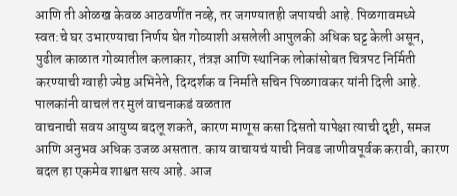आणि ती ओळख केवळ आठवणींत नव्हे, तर जगण्यातही जपायची आहे. पिळगावमध्ये स्वत:चे घर उभारण्याचा निर्णय घेत गोव्याशी असलेली आपुलकी अधिक घट्ट केली असून, पुढील काळात गोव्यातील कलाकार, तंत्रज्ञ आणि स्थानिक लोकांसोबत चित्रपट निर्मिती करण्याची ग्वाही ज्येष्ठ अभिनेते, दिग्दर्शक व निर्माते सचिन पिळगावकर यांनी दिली आहे.
पालकांनी वाचलं तर मुलं वाचनाकडं वळतात
वाचनाची सवय आयुष्य बदलू शकते, कारण माणूस कसा दिसतो यापेक्षा त्याची दृष्टी, समज आणि अनुभव अधिक उजळ असतात. काय वाचायचं याची निवड जाणीवपूर्वक करावी, कारण बदल हा एकमेव शाश्वत सत्य आहे. आज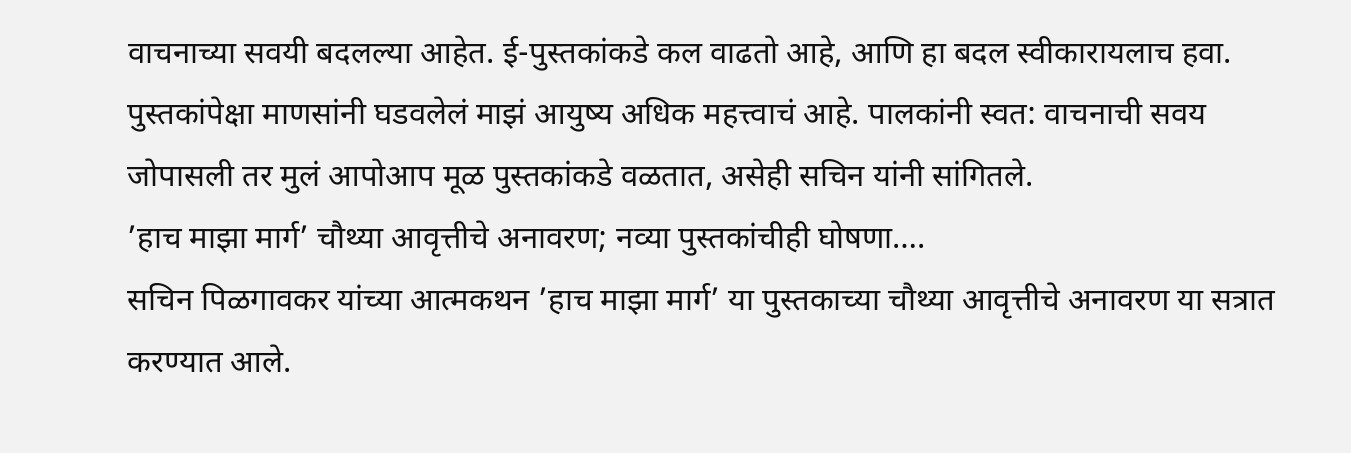वाचनाच्या सवयी बदलल्या आहेत. ई-पुस्तकांकडे कल वाढतो आहे, आणि हा बदल स्वीकारायलाच हवा. पुस्तकांपेक्षा माणसांनी घडवलेलं माझं आयुष्य अधिक महत्त्वाचं आहे. पालकांनी स्वत: वाचनाची सवय जोपासली तर मुलं आपोआप मूळ पुस्तकांकडे वळतात, असेही सचिन यांनी सांगितले.
’हाच माझा मार्ग’ चौथ्या आवृत्तीचे अनावरण; नव्या पुस्तकांचीही घोषणा….
सचिन पिळगावकर यांच्या आत्मकथन ’हाच माझा मार्ग’ या पुस्तकाच्या चौथ्या आवृत्तीचे अनावरण या सत्रात करण्यात आले.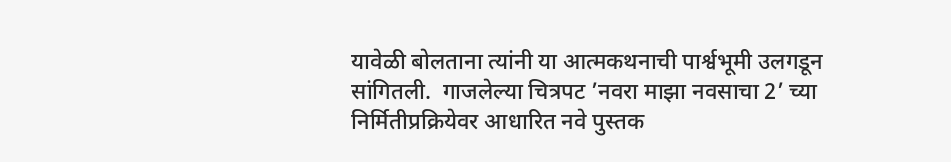यावेळी बोलताना त्यांनी या आत्मकथनाची पार्श्वभूमी उलगडून सांगितली.  गाजलेल्या चित्रपट ’नवरा माझा नवसाचा 2’ च्या निर्मितीप्रक्रियेवर आधारित नवे पुस्तक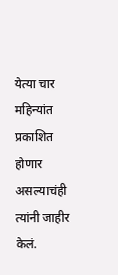येत्या चार महिन्यांत प्रकाशित होणार असल्याचंही त्यांनी जाहीर केलं.